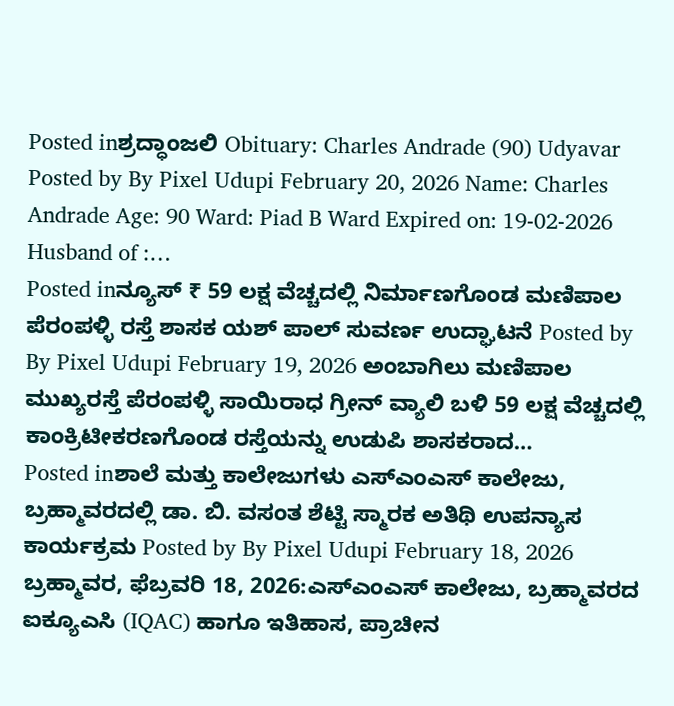Posted inಶ್ರದ್ಧಾಂಜಲಿ Obituary: Charles Andrade (90) Udyavar Posted by By Pixel Udupi February 20, 2026 Name: Charles Andrade Age: 90 Ward: Piad B Ward Expired on: 19-02-2026 Husband of :…
Posted inನ್ಯೂಸ್ ₹ 59 ಲಕ್ಷ ವೆಚ್ಚದಲ್ಲಿ ನಿರ್ಮಾಣಗೊಂಡ ಮಣಿಪಾಲ ಪೆರಂಪಳ್ಳಿ ರಸ್ತೆ ಶಾಸಕ ಯಶ್ ಪಾಲ್ ಸುವರ್ಣ ಉದ್ಘಾಟನೆ Posted by By Pixel Udupi February 19, 2026 ಅಂಬಾಗಿಲು ಮಣಿಪಾಲ ಮುಖ್ಯರಸ್ತೆ ಪೆರಂಪಳ್ಳಿ ಸಾಯಿರಾಧ ಗ್ರೀನ್ ವ್ಯಾಲಿ ಬಳಿ 59 ಲಕ್ಷ ವೆಚ್ಚದಲ್ಲಿ ಕಾಂಕ್ರಿಟೀಕರಣಗೊಂಡ ರಸ್ತೆಯನ್ನು ಉಡುಪಿ ಶಾಸಕರಾದ…
Posted inಶಾಲೆ ಮತ್ತು ಕಾಲೇಜುಗಳು ಎಸ್ಎಂಎಸ್ ಕಾಲೇಜು, ಬ್ರಹ್ಮಾವರದಲ್ಲಿ ಡಾ. ಬಿ. ವಸಂತ ಶೆಟ್ಟಿ ಸ್ಮಾರಕ ಅತಿಥಿ ಉಪನ್ಯಾಸ ಕಾರ್ಯಕ್ರಮ Posted by By Pixel Udupi February 18, 2026 ಬ್ರಹ್ಮಾವರ, ಫೆಬ್ರವರಿ 18, 2026:ಎಸ್ಎಂಎಸ್ ಕಾಲೇಜು, ಬ್ರಹ್ಮಾವರದ ಐಕ್ಯೂಎಸಿ (IQAC) ಹಾಗೂ ಇತಿಹಾಸ, ಪ್ರಾಚೀನ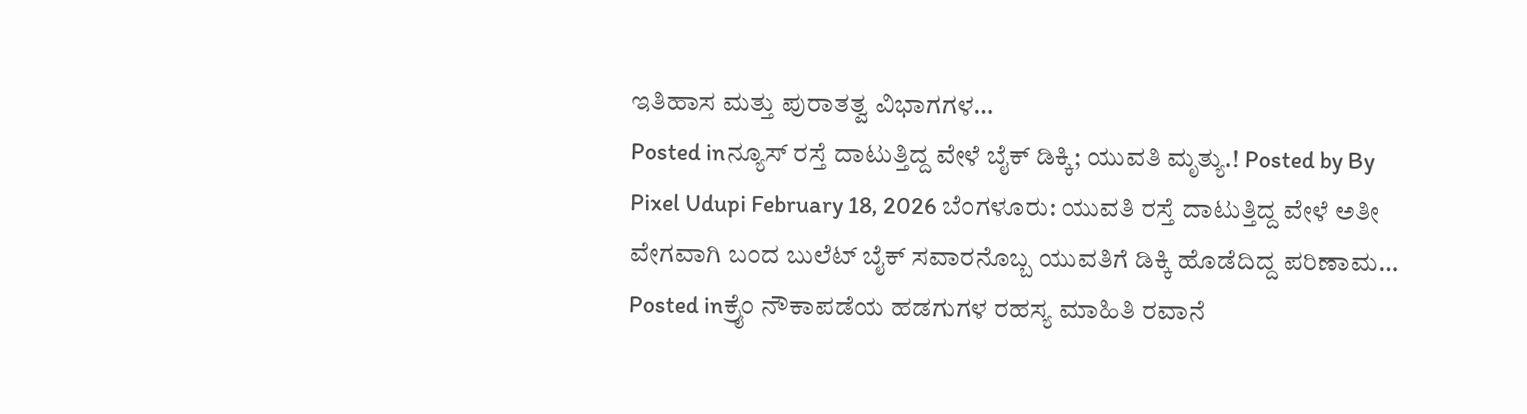ಇತಿಹಾಸ ಮತ್ತು ಪುರಾತತ್ವ ವಿಭಾಗಗಳ…
Posted inನ್ಯೂಸ್ ರಸ್ತೆ ದಾಟುತ್ತಿದ್ದ ವೇಳೆ ಬೈಕ್ ಡಿಕ್ಕಿ; ಯುವತಿ ಮೃತ್ಯು.! Posted by By Pixel Udupi February 18, 2026 ಬೆಂಗಳೂರು: ಯುವತಿ ರಸ್ತೆ ದಾಟುತ್ತಿದ್ದ ವೇಳೆ ಅತೀ ವೇಗವಾಗಿ ಬಂದ ಬುಲೆಟ್ ಬೈಕ್ ಸವಾರನೊಬ್ಬ ಯುವತಿಗೆ ಡಿಕ್ಕಿ ಹೊಡೆದಿದ್ದ ಪರಿಣಾಮ…
Posted inಕ್ರೈಂ ನೌಕಾಪಡೆಯ ಹಡಗುಗಳ ರಹಸ್ಯ ಮಾಹಿತಿ ರವಾನೆ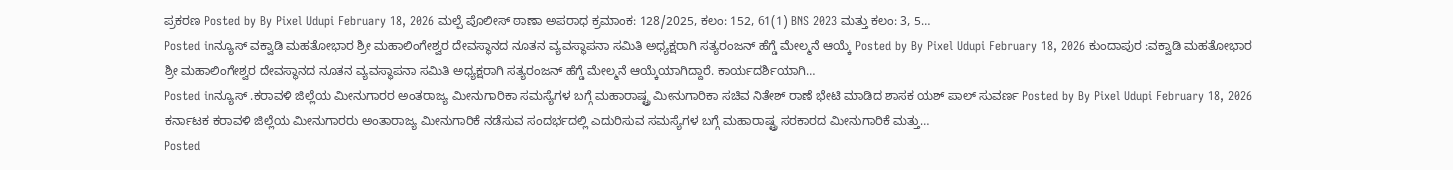ಪ್ರಕರಣ Posted by By Pixel Udupi February 18, 2026 ಮಲ್ಪೆ ಪೊಲೀಸ್ ಠಾಣಾ ಅಪರಾಧ ಕ್ರಮಾಂಕ: 128/2025, ಕಲಂ: 152, 61(1) BNS 2023 ಮತ್ತು ಕಲಂ: 3, 5…
Posted inನ್ಯೂಸ್ ವಕ್ವಾಡಿ ಮಹತೋಭಾರ ಶ್ರೀ ಮಹಾಲಿಂಗೇಶ್ವರ ದೇವಸ್ಥಾನದ ನೂತನ ವ್ಯವಸ್ಥಾಪನಾ ಸಮಿತಿ ಅಧ್ಯಕ್ಷರಾಗಿ ಸತ್ಯರಂಜನ್ ಹೆಗ್ಡೆ ಮೇಲ್ಮನೆ ಆಯ್ಕೆ Posted by By Pixel Udupi February 18, 2026 ಕುಂದಾಪುರ :ವಕ್ವಾಡಿ ಮಹತೋಭಾರ ಶ್ರೀ ಮಹಾಲಿಂಗೇಶ್ವರ ದೇವಸ್ಥಾನದ ನೂತನ ವ್ಯವಸ್ಥಾಪನಾ ಸಮಿತಿ ಅಧ್ಯಕ್ಷರಾಗಿ ಸತ್ಯರಂಜನ್ ಹೆಗ್ಡೆ ಮೇಲ್ಮನೆ ಆಯ್ಕೆಯಾಗಿದ್ದಾರೆ. ಕಾರ್ಯದರ್ಶಿಯಾಗಿ…
Posted inನ್ಯೂಸ್ .ಕರಾವಳಿ ಜಿಲ್ಲೆಯ ಮೀನುಗಾರರ ಅಂತರಾಜ್ಯ ಮೀನುಗಾರಿಕಾ ಸಮಸ್ಯೆಗಳ ಬಗ್ಗೆ ಮಹಾರಾಷ್ಟ್ರ ಮೀನುಗಾರಿಕಾ ಸಚಿವ ನಿತೇಶ್ ರಾಣೆ ಭೇಟಿ ಮಾಡಿದ ಶಾಸಕ ಯಶ್ ಪಾಲ್ ಸುವರ್ಣ Posted by By Pixel Udupi February 18, 2026 ಕರ್ನಾಟಕ ಕರಾವಳಿ ಜಿಲ್ಲೆಯ ಮೀನುಗಾರರು ಅಂತಾರಾಜ್ಯ ಮೀನುಗಾರಿಕೆ ನಡೆಸುವ ಸಂದರ್ಭದಲ್ಲಿ ಎದುರಿಸುವ ಸಮಸ್ಯೆಗಳ ಬಗ್ಗೆ ಮಹಾರಾಷ್ಟ್ರ ಸರಕಾರದ ಮೀನುಗಾರಿಕೆ ಮತ್ತು…
Posted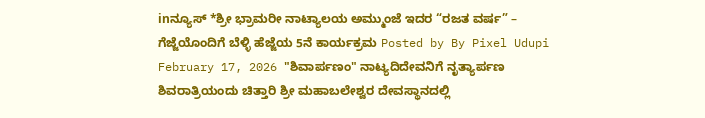inನ್ಯೂಸ್ *ಶ್ರೀ ಭ್ರಾಮರೀ ನಾಟ್ಯಾಲಯ ಅಮ್ಮುಂಜೆ ಇದರ “ರಜತ ವರ್ಷ” – ಗೆಜ್ಜೆಯೊಂದಿಗೆ ಬೆಳ್ಳಿ ಹೆಜ್ಜೆಯ 5ನೆ ಕಾರ್ಯಕ್ರಮ Posted by By Pixel Udupi February 17, 2026 "ಶಿವಾರ್ಪಣಂ" ನಾಟ್ಯದಿದೇವನಿಗೆ ನೃತ್ಯಾರ್ಪಣ ಶಿವರಾತ್ರಿಯಂದು ಚಿತ್ತಾರಿ ಶ್ರೀ ಮಹಾಬಲೇಶ್ವರ ದೇವಸ್ಥಾನದಲ್ಲಿ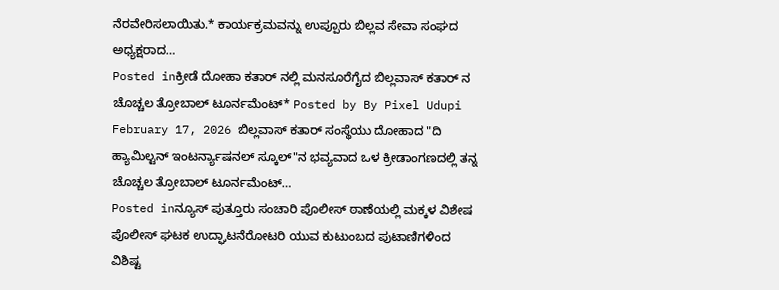ನೆರವೇರಿಸಲಾಯಿತು.* ಕಾರ್ಯಕ್ರಮವನ್ನು ಉಪ್ಪೂರು ಬಿಲ್ಲವ ಸೇವಾ ಸಂಘದ ಅಧ್ಯಕ್ಷರಾದ…
Posted inಕ್ರೀಡೆ ದೋಹಾ ಕತಾರ್ ನಲ್ಲಿ ಮನಸೂರೆಗೈದ ಬಿಲ್ಲವಾಸ್ ಕತಾರ್ ನ ಚೊಚ್ಚಲ ತ್ರೋಬಾಲ್ ಟೂರ್ನಮೆಂಟ್* Posted by By Pixel Udupi February 17, 2026 ಬಿಲ್ಲವಾಸ್ ಕತಾರ್ ಸಂಸ್ಥೆಯು ದೋಹಾದ "ದಿ ಹ್ಯಾಮಿಲ್ಟನ್ ಇಂಟರ್ನ್ಯಾಷನಲ್ ಸ್ಕೂಲ್"ನ ಭವ್ಯವಾದ ಒಳ ಕ್ರೀಡಾಂಗಣದಲ್ಲಿ ತನ್ನ ಚೊಚ್ಚಲ ತ್ರೋಬಾಲ್ ಟೂರ್ನಮೆಂಟ್…
Posted inನ್ಯೂಸ್ ಪುತ್ತೂರು ಸಂಚಾರಿ ಪೊಲೀಸ್ ಠಾಣೆಯಲ್ಲಿ ಮಕ್ಕಳ ವಿಶೇಷ ಪೊಲೀಸ್ ಘಟಕ ಉದ್ಘಾಟನೆರೋಟರಿ ಯುವ ಕುಟುಂಬದ ಪುಟಾಣಿಗಳಿಂದ ವಿಶಿಷ್ಟ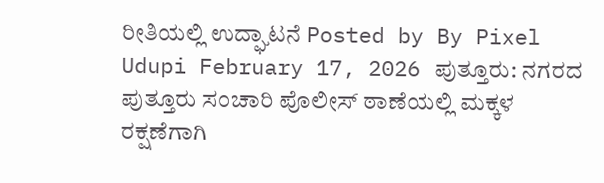ರೀತಿಯಲ್ಲಿ ಉದ್ಘಾಟನೆ Posted by By Pixel Udupi February 17, 2026 ಪುತ್ತೂರು: ನಗರದ ಪುತ್ತೂರು ಸಂಚಾರಿ ಪೊಲೀಸ್ ಠಾಣೆಯಲ್ಲಿ ಮಕ್ಕಳ ರಕ್ಷಣೆಗಾಗಿ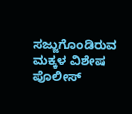ಸಜ್ಜುಗೊಂಡಿರುವ ಮಕ್ಕಳ ವಿಶೇಷ ಪೊಲೀಸ್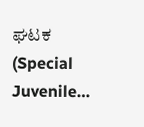ಘಟಕ (Special Juvenile…